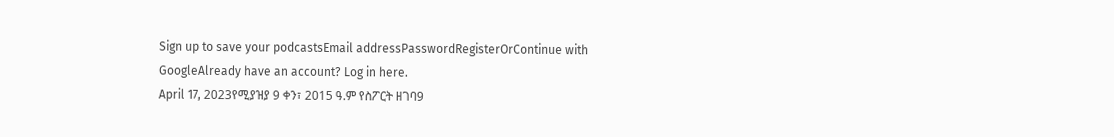Sign up to save your podcastsEmail addressPasswordRegisterOrContinue with GoogleAlready have an account? Log in here.
April 17, 2023የሚያዝያ 9 ቀን፣ 2015 ዓ.ም የስፖርት ዘገባ9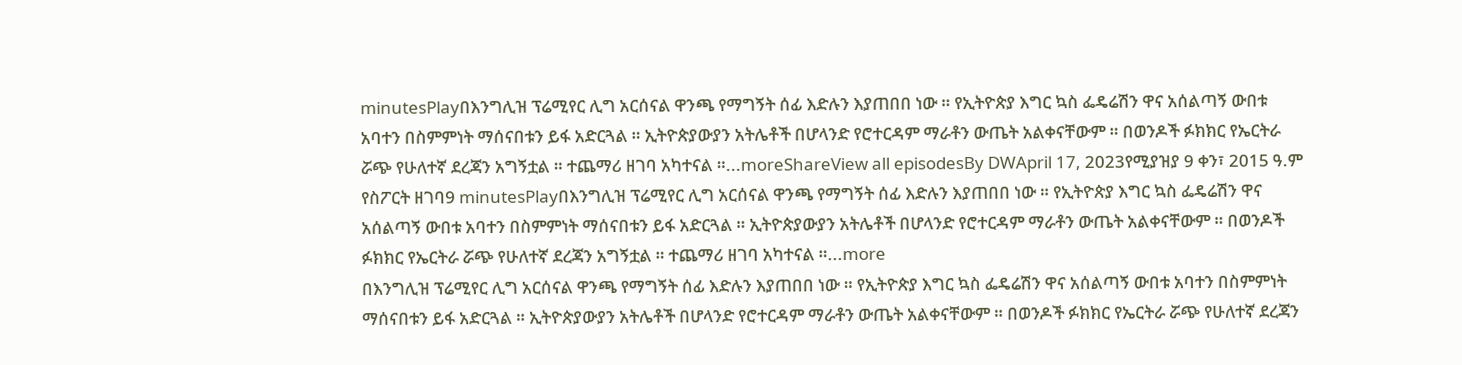minutesPlayበእንግሊዝ ፕሬሚየር ሊግ አርሰናል ዋንጫ የማግኝት ሰፊ እድሉን እያጠበበ ነው ። የኢትዮጵያ እግር ኳስ ፌዴሬሽን ዋና አሰልጣኝ ውበቱ አባተን በስምምነት ማሰናበቱን ይፋ አድርጓል ። ኢትዮጵያውያን አትሌቶች በሆላንድ የሮተርዳም ማራቶን ውጤት አልቀናቸውም ። በወንዶች ፉክክር የኤርትራ ሯጭ የሁለተኛ ደረጃን አግኝቷል ። ተጨማሪ ዘገባ አካተናል ።...moreShareView all episodesBy DWApril 17, 2023የሚያዝያ 9 ቀን፣ 2015 ዓ.ም የስፖርት ዘገባ9 minutesPlayበእንግሊዝ ፕሬሚየር ሊግ አርሰናል ዋንጫ የማግኝት ሰፊ እድሉን እያጠበበ ነው ። የኢትዮጵያ እግር ኳስ ፌዴሬሽን ዋና አሰልጣኝ ውበቱ አባተን በስምምነት ማሰናበቱን ይፋ አድርጓል ። ኢትዮጵያውያን አትሌቶች በሆላንድ የሮተርዳም ማራቶን ውጤት አልቀናቸውም ። በወንዶች ፉክክር የኤርትራ ሯጭ የሁለተኛ ደረጃን አግኝቷል ። ተጨማሪ ዘገባ አካተናል ።...more
በእንግሊዝ ፕሬሚየር ሊግ አርሰናል ዋንጫ የማግኝት ሰፊ እድሉን እያጠበበ ነው ። የኢትዮጵያ እግር ኳስ ፌዴሬሽን ዋና አሰልጣኝ ውበቱ አባተን በስምምነት ማሰናበቱን ይፋ አድርጓል ። ኢትዮጵያውያን አትሌቶች በሆላንድ የሮተርዳም ማራቶን ውጤት አልቀናቸውም ። በወንዶች ፉክክር የኤርትራ ሯጭ የሁለተኛ ደረጃን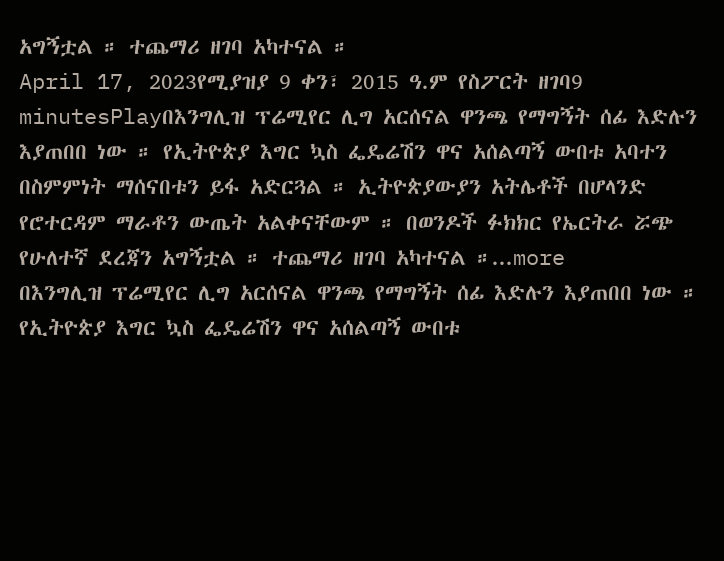አግኝቷል ። ተጨማሪ ዘገባ አካተናል ።
April 17, 2023የሚያዝያ 9 ቀን፣ 2015 ዓ.ም የስፖርት ዘገባ9 minutesPlayበእንግሊዝ ፕሬሚየር ሊግ አርሰናል ዋንጫ የማግኝት ሰፊ እድሉን እያጠበበ ነው ። የኢትዮጵያ እግር ኳስ ፌዴሬሽን ዋና አሰልጣኝ ውበቱ አባተን በስምምነት ማሰናበቱን ይፋ አድርጓል ። ኢትዮጵያውያን አትሌቶች በሆላንድ የሮተርዳም ማራቶን ውጤት አልቀናቸውም ። በወንዶች ፉክክር የኤርትራ ሯጭ የሁለተኛ ደረጃን አግኝቷል ። ተጨማሪ ዘገባ አካተናል ።...more
በእንግሊዝ ፕሬሚየር ሊግ አርሰናል ዋንጫ የማግኝት ሰፊ እድሉን እያጠበበ ነው ። የኢትዮጵያ እግር ኳስ ፌዴሬሽን ዋና አሰልጣኝ ውበቱ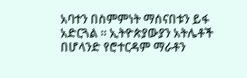አባተን በስምምነት ማሰናበቱን ይፋ አድርጓል ። ኢትዮጵያውያን አትሌቶች በሆላንድ የሮተርዳም ማራቶን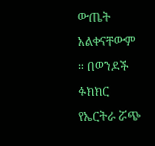ውጤት አልቀናቸውም ። በወንዶች ፉክክር የኤርትራ ሯጭ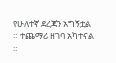የሁለተኛ ደረጃን አግኝቷል ። ተጨማሪ ዘገባ አካተናል ።